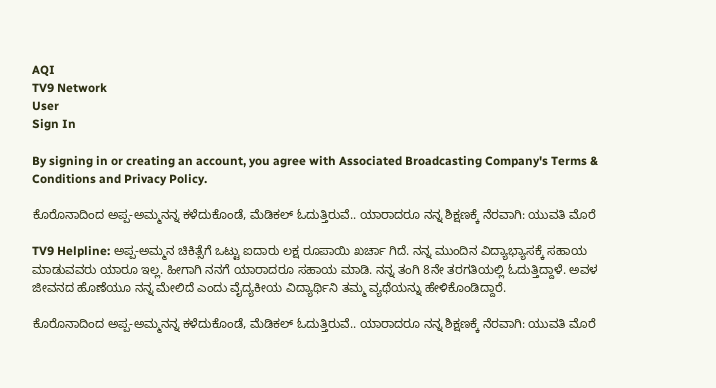AQI
TV9 Network
User
Sign In

By signing in or creating an account, you agree with Associated Broadcasting Company's Terms & Conditions and Privacy Policy.

ಕೊರೊನಾದಿಂದ ಅಪ್ಪ-ಅಮ್ಮನನ್ನ ಕಳೆದುಕೊಂಡೆ, ಮೆಡಿಕಲ್ ಓದುತ್ತಿರುವೆ.. ಯಾರಾದರೂ ನನ್ನ ಶಿಕ್ಷಣಕ್ಕೆ ನೆರವಾಗಿ: ಯುವತಿ ಮೊರೆ

TV9 Helpline: ಅಪ್ಪ-ಅಮ್ಮನ ಚಿಕಿತ್ಸೆಗೆ ಒಟ್ಟು ಐದಾರು ಲಕ್ಷ ರೂಪಾಯಿ ಖರ್ಚಾ ಗಿದೆ. ನನ್ನ ಮುಂದಿನ ವಿದ್ಯಾಭ್ಯಾಸಕ್ಕೆ ಸಹಾಯ ಮಾಡುವವರು ಯಾರೂ ಇಲ್ಲ. ಹೀಗಾಗಿ ನನಗೆ ಯಾರಾದರೂ ಸಹಾಯ ಮಾಡಿ. ನನ್ನ ತಂಗಿ 8ನೇ ತರಗತಿಯಲ್ಲಿ ಓದುತ್ತಿದ್ದಾಳೆ. ಅವಳ ಜೀವನದ ಹೊಣೆಯೂ ನನ್ನ ಮೇಲಿದೆ ಎಂದು ವೈದ್ಯಕೀಯ ವಿದ್ಯಾರ್ಥಿನಿ ತಮ್ಮ ವ್ಯಥೆಯನ್ನು ಹೇಳಿಕೊಂಡಿದ್ದಾರೆ.

ಕೊರೊನಾದಿಂದ ಅಪ್ಪ-ಅಮ್ಮನನ್ನ ಕಳೆದುಕೊಂಡೆ, ಮೆಡಿಕಲ್ ಓದುತ್ತಿರುವೆ.. ಯಾರಾದರೂ ನನ್ನ ಶಿಕ್ಷಣಕ್ಕೆ ನೆರವಾಗಿ: ಯುವತಿ ಮೊರೆ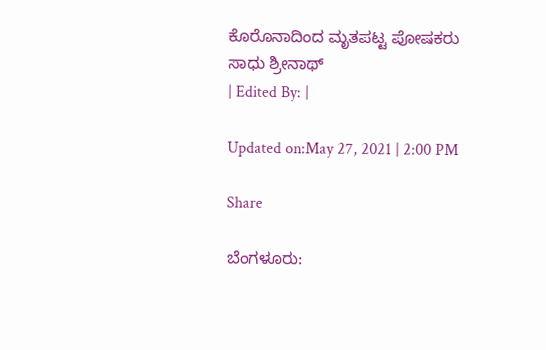ಕೊರೊನಾದಿಂದ ಮೃತಪಟ್ಟ ಪೋಷಕರು
ಸಾಧು ಶ್ರೀನಾಥ್
| Edited By: |

Updated on:May 27, 2021 | 2:00 PM

Share

ಬೆಂಗಳೂರು: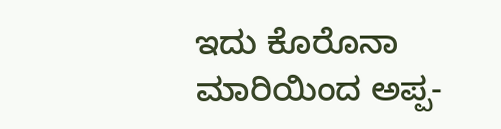ಇದು ಕೊರೊನಾ ಮಾರಿಯಿಂದ ಅಪ್ಪ-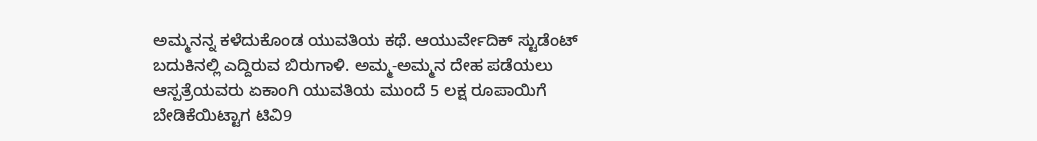ಅಮ್ಮನನ್ನ ಕಳೆದುಕೊಂಡ ಯುವತಿಯ ಕಥೆ. ಆಯುರ್ವೇದಿಕ್ ಸ್ಟುಡೆಂಟ್ ಬದುಕಿನಲ್ಲಿ ಎದ್ದಿರುವ ಬಿರುಗಾಳಿ. ಅಮ್ಮ-ಅಮ್ಮನ ದೇಹ ಪಡೆಯಲು ಆಸ್ಪತ್ರೆಯವರು ಏಕಾಂಗಿ ಯುವತಿಯ ಮುಂದೆ 5 ಲಕ್ಷ ರೂಪಾಯಿಗೆ ಬೇಡಿಕೆಯಿಟ್ಟಾಗ ಟಿವಿ9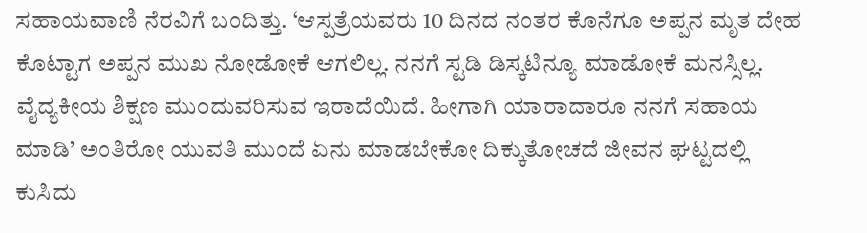ಸಹಾಯವಾಣಿ ನೆರವಿಗೆ ಬಂದಿತ್ತು. ‘ಆಸ್ಪತ್ರೆಯವರು 10 ದಿನದ ನಂತರ ಕೊನೆಗೂ ಅಪ್ಪನ ಮೃತ ದೇಹ ಕೊಟ್ಟಾಗ ಅಪ್ಪನ ಮುಖ ನೋಡೋಕೆ ಆಗಲಿಲ್ಲ. ನನಗೆ ಸ್ಟಡಿ ಡಿಸ್ಕಟಿನ್ಯೂ ಮಾಡೋಕೆ ಮನಸ್ಸಿಲ್ಲ. ವೈದ್ಯಕೀಯ ಶಿಕ್ಷಣ ಮುಂದುವರಿಸುವ ಇರಾದೆಯಿದೆ. ಹೀಗಾಗಿ ಯಾರಾದಾರೂ ನನಗೆ ಸಹಾಯ ಮಾಡಿ’ ಅಂತಿರೋ ಯುವತಿ ಮುಂದೆ ಏನು ಮಾಡಬೇಕೋ ದಿಕ್ಕುತೋಚದೆ ಜೀವನ ಘಟ್ಟದಲ್ಲಿ ಕುಸಿದು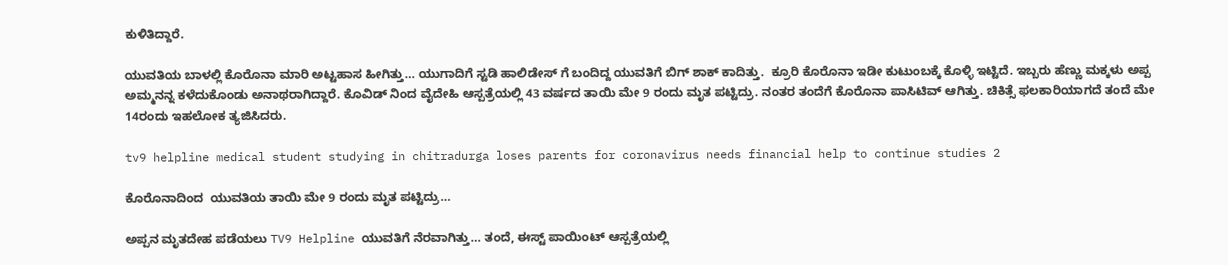ಕುಳಿತಿದ್ದಾರೆ.

ಯುವತಿಯ ಬಾಳಲ್ಲಿ ಕೊರೊನಾ ಮಾರಿ ಅಟ್ಟಹಾಸ ಹೀಗಿತ್ತು… ಯುಗಾದಿಗೆ ಸ್ಟಡಿ ಹಾಲಿಡೇಸ್ ಗೆ ಬಂದಿದ್ದ ಯುವತಿಗೆ ಬಿಗ್ ಶಾಕ್ ಕಾದಿತ್ತು.  ಕ್ರೂರಿ ಕೊರೊನಾ ಇಡೀ ಕುಟುಂಬಕ್ಕೆ ಕೊಳ್ಳಿ ಇಟ್ಟಿದೆ. ಇಬ್ಬರು ಹೆಣ್ಣು ಮಕ್ಕಳು ಅಪ್ಪ ಅಮ್ಮನನ್ನ ಕಳೆದುಕೊಂಡು ಅನಾಥರಾಗಿದ್ದಾರೆ. ಕೊವಿಡ್ ನಿಂದ ವೈದೇಹಿ ಆಸ್ಪತ್ರೆಯಲ್ಲಿ 43 ವರ್ಷದ ತಾಯಿ ಮೇ 9 ರಂದು ಮೃತ ಪಟ್ಟಿದ್ರು. ನಂತರ ತಂದೆಗೆ ಕೊರೊನಾ ಪಾಸಿಟಿವ್ ಆಗಿತ್ತು. ಚಿಕಿತ್ಸೆ ಫಲಕಾರಿಯಾಗದೆ ತಂದೆ ಮೇ 14ರಂದು ಇಹಲೋಕ ತ್ಯಜಿಸಿದರು.

tv9 helpline medical student studying in chitradurga loses parents for coronavirus needs financial help to continue studies 2

ಕೊರೊನಾದಿಂದ  ಯುವತಿಯ ತಾಯಿ ಮೇ 9 ರಂದು ಮೃತ ಪಟ್ಟಿದ್ರು…

ಅಪ್ಪನ ಮೃತದೇಹ ಪಡೆಯಲು TV9 Helpline ಯುವತಿಗೆ ನೆರವಾಗಿತ್ತು… ತಂದೆ, ಈಸ್ಟ್ ಪಾಯಿಂಟ್ ಆಸ್ಪತ್ರೆಯಲ್ಲಿ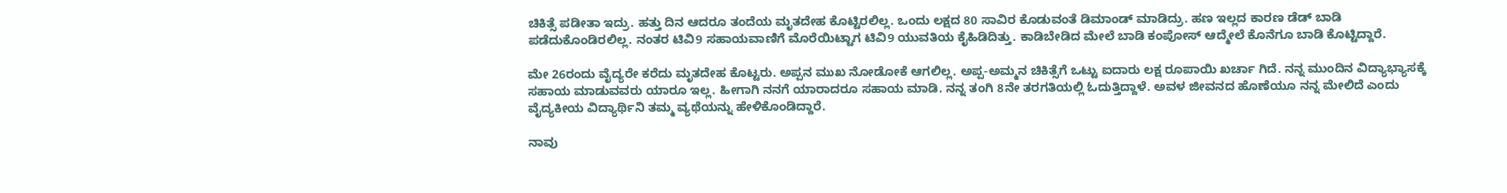ಚಿಕಿತ್ಸೆ ಪಡೀತಾ ಇದ್ರು. ಹತ್ತು ದಿನ ಆದರೂ ತಂದೆಯ ಮೃತದೇಹ ಕೊಟ್ಟಿರಲಿಲ್ಲ. ಒಂದು ಲಕ್ಷದ 80 ಸಾವಿರ ಕೊಡುವಂತೆ ಡಿಮಾಂಡ್ ಮಾಡಿದ್ರು. ಹಣ ಇಲ್ಲದ ಕಾರಣ ಡೆಡ್ ಬಾಡಿ ಪಡೆದುಕೊಂಡಿರಲಿಲ್ಲ. ನಂತರ ಟಿವಿ9 ಸಹಾಯವಾಣಿಗೆ ಮೊರೆಯಿಟ್ಟಾಗ ಟಿವಿ9 ಯುವತಿಯ ಕೈಹಿಡಿದಿತ್ತು. ಕಾಡಿಬೇಡಿದ ಮೇಲೆ ಬಾಡಿ ಕಂಪೋಸ್ ಆದ್ಮೇಲೆ ಕೊನೆಗೂ ಬಾಡಿ ಕೊಟ್ಟಿದ್ದಾರೆ.

ಮೇ 26ರಂದು ವೈದ್ಯರೇ ಕರೆದು ಮೃತದೇಹ ಕೊಟ್ಟರು. ಅಪ್ಪನ ಮುಖ ನೋಡೋಕೆ ಆಗಲಿಲ್ಲ. ಅಪ್ಪ-ಅಮ್ಮನ ಚಿಕಿತ್ಸೆಗೆ ಒಟ್ಟು ಐದಾರು ಲಕ್ಷ ರೂಪಾಯಿ ಖರ್ಚಾ ಗಿದೆ. ನನ್ನ ಮುಂದಿನ ವಿದ್ಯಾಭ್ಯಾಸಕ್ಕೆ ಸಹಾಯ ಮಾಡುವವರು ಯಾರೂ ಇಲ್ಲ. ಹೀಗಾಗಿ ನನಗೆ ಯಾರಾದರೂ ಸಹಾಯ ಮಾಡಿ. ನನ್ನ ತಂಗಿ 8ನೇ ತರಗತಿಯಲ್ಲಿ ಓದುತ್ತಿದ್ದಾಳೆ. ಅವಳ ಜೀವನದ ಹೊಣೆಯೂ ನನ್ನ ಮೇಲಿದೆ ಎಂದು ವೈದ್ಯಕೀಯ ವಿದ್ಯಾರ್ಥಿನಿ ತಮ್ಮ ವ್ಯಥೆಯನ್ನು ಹೇಳಿಕೊಂಡಿದ್ದಾರೆ.

ನಾವು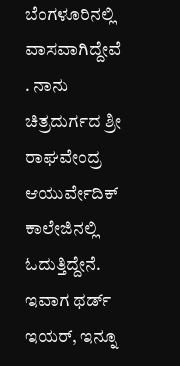ಬೆಂಗಳೂರಿನಲ್ಲಿ ವಾಸವಾಗಿದ್ದೇವೆ . ನಾನು ಚಿತ್ರದುರ್ಗದ ಶ್ರೀ ರಾಘವೇಂದ್ರ ಆಯುರ್ವೇದಿಕ್ ಕಾಲೇಜಿನಲ್ಲಿ ಓದುತ್ತಿದ್ದೇನೆ. ಇವಾಗ ಥರ್ಡ್ ಇಯರ್, ಇನ್ನೂ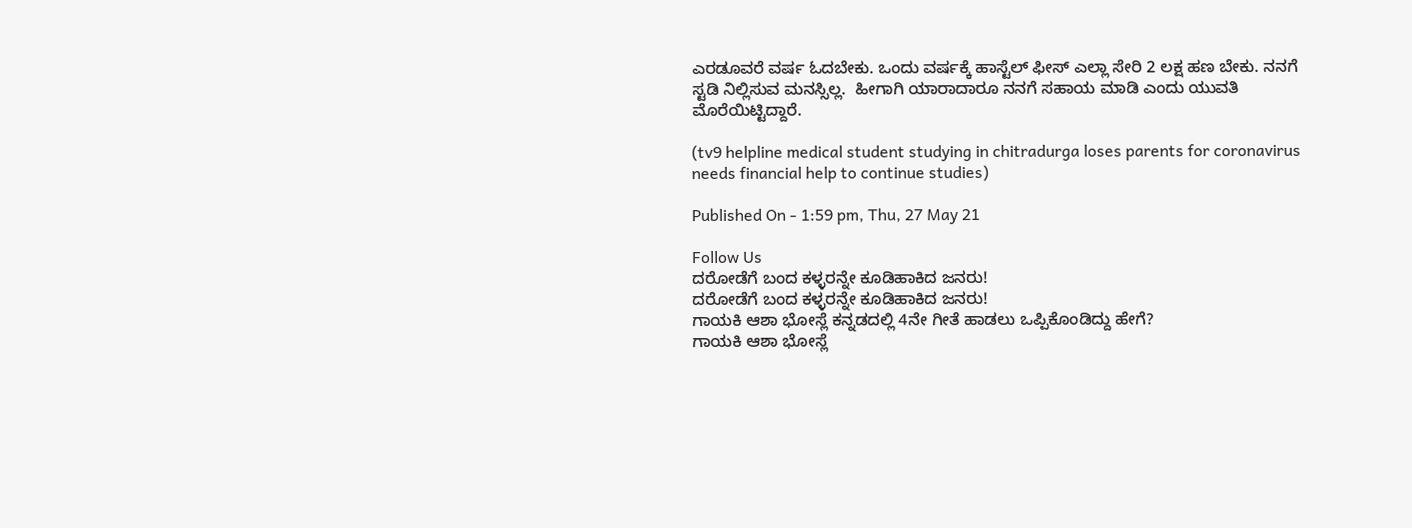ಎರಡೂವರೆ ವರ್ಷ ಓದಬೇಕು. ಒಂದು ವರ್ಷಕ್ಕೆ ಹಾಸ್ಟೆಲ್ ಫೀಸ್ ಎಲ್ಲಾ ಸೇರಿ 2 ಲಕ್ಷ ಹಣ ಬೇಕು. ನನಗೆ ಸ್ಟಡಿ ನಿಲ್ಲಿಸುವ ಮನಸ್ಸಿಲ್ಲ.  ಹೀಗಾಗಿ ಯಾರಾದಾರೂ ನನಗೆ ಸಹಾಯ ಮಾಡಿ ಎಂದು ಯುವತಿ ಮೊರೆಯಿಟ್ಟಿದ್ದಾರೆ.

(tv9 helpline medical student studying in chitradurga loses parents for coronavirus needs financial help to continue studies)

Published On - 1:59 pm, Thu, 27 May 21

Follow Us
ದರೋಡೆಗೆ ಬಂದ ಕಳ್ಳರನ್ನೇ ಕೂಡಿಹಾಕಿದ ಜನರು!
ದರೋಡೆಗೆ ಬಂದ ಕಳ್ಳರನ್ನೇ ಕೂಡಿಹಾಕಿದ ಜನರು!
ಗಾಯಕಿ ಆಶಾ ಭೋಸ್ಲೆ ಕನ್ನಡದಲ್ಲಿ 4ನೇ ಗೀತೆ ಹಾಡಲು ಒಪ್ಪಿಕೊಂಡಿದ್ದು ಹೇಗೆ?
ಗಾಯಕಿ ಆಶಾ ಭೋಸ್ಲೆ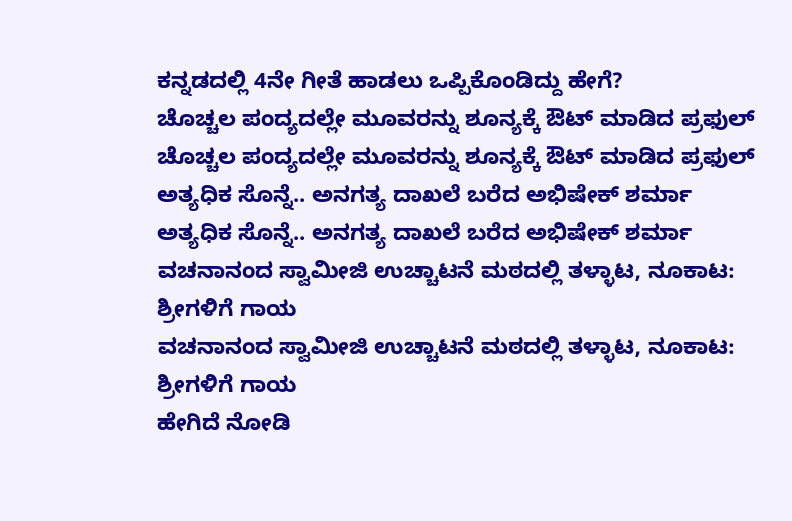ಕನ್ನಡದಲ್ಲಿ 4ನೇ ಗೀತೆ ಹಾಡಲು ಒಪ್ಪಿಕೊಂಡಿದ್ದು ಹೇಗೆ?
ಚೊಚ್ಚಲ ಪಂದ್ಯದಲ್ಲೇ ಮೂವರನ್ನು ಶೂನ್ಯಕ್ಕೆ ಔಟ್ ಮಾಡಿದ ಪ್ರಫುಲ್
ಚೊಚ್ಚಲ ಪಂದ್ಯದಲ್ಲೇ ಮೂವರನ್ನು ಶೂನ್ಯಕ್ಕೆ ಔಟ್ ಮಾಡಿದ ಪ್ರಫುಲ್
ಅತ್ಯಧಿಕ ಸೊನ್ನೆ.. ಅನಗತ್ಯ ದಾಖಲೆ ಬರೆದ ಅಭಿಷೇಕ್ ಶರ್ಮಾ
ಅತ್ಯಧಿಕ ಸೊನ್ನೆ.. ಅನಗತ್ಯ ದಾಖಲೆ ಬರೆದ ಅಭಿಷೇಕ್ ಶರ್ಮಾ
ವಚನಾನಂದ ಸ್ವಾಮೀಜಿ ಉಚ್ಚಾಟನೆ ಮಠದಲ್ಲಿ ತಳ್ಳಾಟ, ನೂಕಾಟ: ಶ್ರೀಗಳಿಗೆ ಗಾಯ
ವಚನಾನಂದ ಸ್ವಾಮೀಜಿ ಉಚ್ಚಾಟನೆ ಮಠದಲ್ಲಿ ತಳ್ಳಾಟ, ನೂಕಾಟ: ಶ್ರೀಗಳಿಗೆ ಗಾಯ
ಹೇಗಿದೆ ನೋಡಿ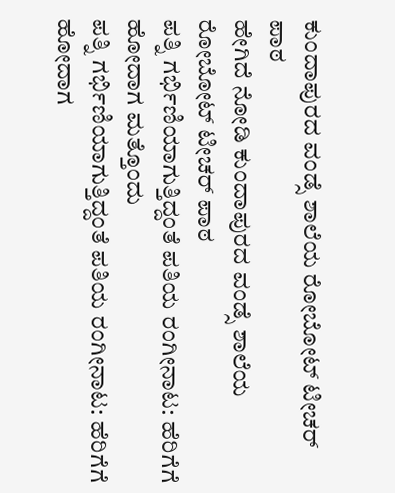ಕುಂದಾಪುರದ ವಂಡ್ಸೆ ಶಾಲೆಯ ರೋಬೋಟ್ ಟೀಚರ್ ಪಾಠ
ಹೇಗಿದೆ ನೋಡಿ ಕುಂದಾಪುರದ ವಂಡ್ಸೆ ಶಾಲೆಯ ರೋಬೋಟ್ ಟೀಚರ್ ಪಾಠ
ಪತ್ನಿ ಗರ್ಭಿಣಿಯಾಗುತ್ತಿದ್ದಂತೆ ಪತಿಯ ರಂಗೀನಾಟ: ಹೆರಿಗೆಗೆ ಹೋದಾಗ ಮತ್ತೊಂದು
ಪತ್ನಿ ಗರ್ಭಿಣಿಯಾಗುತ್ತಿದ್ದಂತೆ ಪತಿಯ ರಂಗೀನಾಟ: ಹೆರಿಗೆಗೆ ಹೋದಾಗ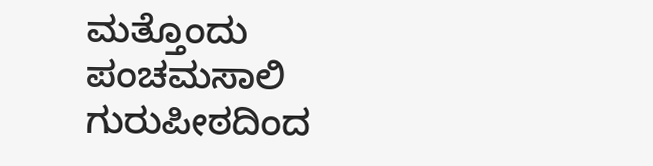ಮತ್ತೊಂದು
ಪಂಚಮಸಾಲಿ ಗುರುಪೀಠದಿಂದ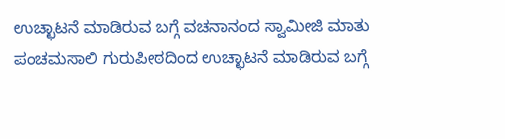ಉಚ್ಛಾಟನೆ ಮಾಡಿರುವ ಬಗ್ಗೆ ವಚನಾನಂದ ಸ್ವಾಮೀಜಿ ಮಾತು
ಪಂಚಮಸಾಲಿ ಗುರುಪೀಠದಿಂದ ಉಚ್ಛಾಟನೆ ಮಾಡಿರುವ ಬಗ್ಗೆ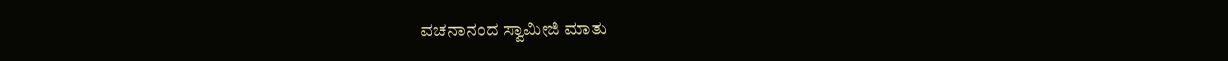ವಚನಾನಂದ ಸ್ವಾಮೀಜಿ ಮಾತು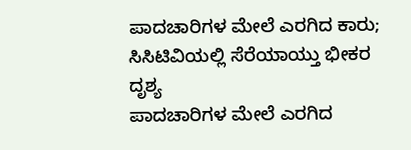ಪಾದಚಾರಿಗಳ ಮೇಲೆ ಎರಗಿದ ಕಾರು; ಸಿಸಿಟಿವಿಯಲ್ಲಿ ಸೆರೆಯಾಯ್ತು ಭೀಕರ ದೃಶ್ಯ
ಪಾದಚಾರಿಗಳ ಮೇಲೆ ಎರಗಿದ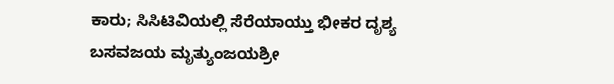ಕಾರು; ಸಿಸಿಟಿವಿಯಲ್ಲಿ ಸೆರೆಯಾಯ್ತು ಭೀಕರ ದೃಶ್ಯ
ಬಸವಜಯ ಮೃತ್ಯುಂಜಯಶ್ರೀ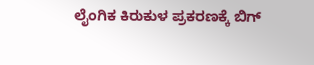ಲೈಂಗಿಕ ಕಿರುಕುಳ ಪ್ರಕರಣಕ್ಕೆ ಬಿಗ್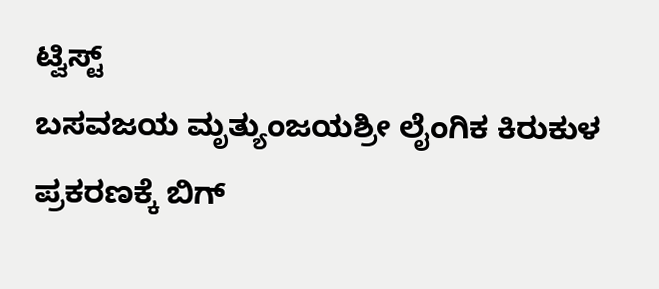ಟ್ವಿಸ್ಟ್
ಬಸವಜಯ ಮೃತ್ಯುಂಜಯಶ್ರೀ ಲೈಂಗಿಕ ಕಿರುಕುಳ ಪ್ರಕರಣಕ್ಕೆ ಬಿಗ್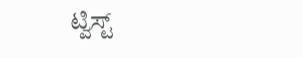ಟ್ವಿಸ್ಟ್